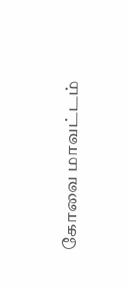கோவை மாவட்டம்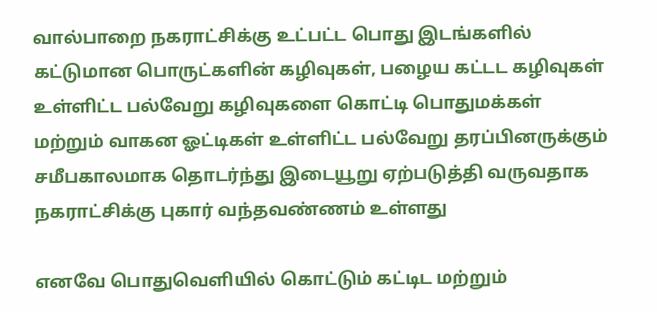வால்பாறை நகராட்சிக்கு உட்பட்ட பொது இடங்களில் கட்டுமான பொருட்களின் கழிவுகள், பழைய கட்டட கழிவுகள் உள்ளிட்ட பல்வேறு கழிவுகளை கொட்டி பொதுமக்கள் மற்றும் வாகன ஓட்டிகள் உள்ளிட்ட பல்வேறு தரப்பினருக்கும் சமீபகாலமாக தொடர்ந்து இடையூறு ஏற்படுத்தி வருவதாக நகராட்சிக்கு புகார் வந்தவண்ணம் உள்ளது

எனவே பொதுவெளியில் கொட்டும் கட்டிட மற்றும்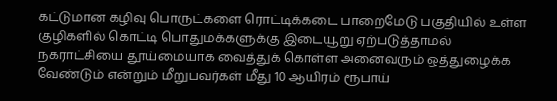கட்டுமான கழிவு பொருட்களை ரொட்டிக்கடை பாறைமேடு பகுதியில் உள்ள குழிகளில் கொட்டி பொதுமக்களுக்கு இடையூறு ஏற்படுத்தாமல் நகராட்சியை தூய்மையாக வைத்துக் கொள்ள அனைவரும் ஒத்துழைக்க வேண்டும் என்றும் மீறுபவர்கள் மீது 10 ஆயிரம் ரூபாய்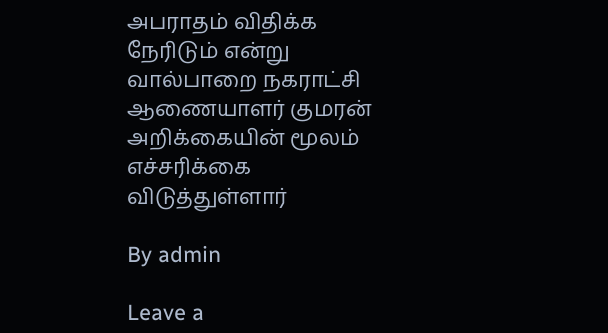அபராதம் விதிக்க நேரிடும் என்று வால்பாறை நகராட்சி ஆணையாளர் குமரன் அறிக்கையின் மூலம் எச்சரிக்கை விடுத்துள்ளார்

By admin

Leave a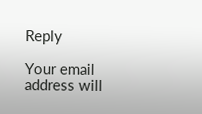Reply

Your email address will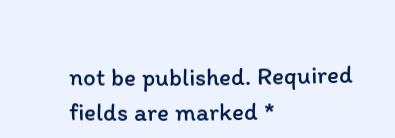not be published. Required fields are marked *